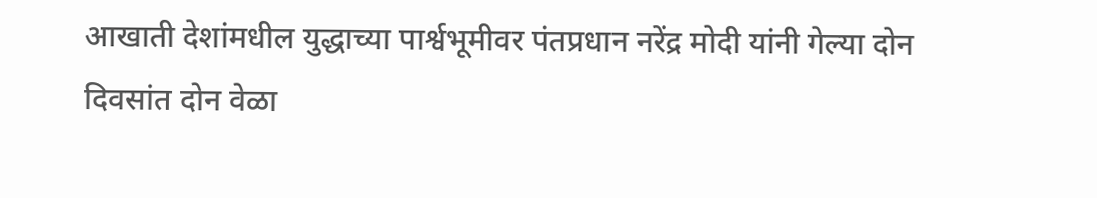आखाती देशांमधील युद्धाच्या पार्श्वभूमीवर पंतप्रधान नरेंद्र मोदी यांनी गेल्या दोन दिवसांत दोन वेळा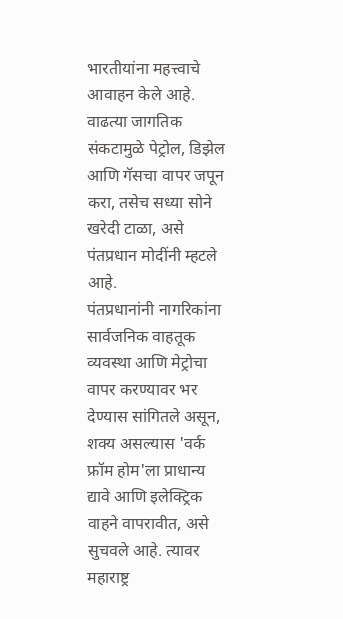भारतीयांना महत्त्वाचे आवाहन केले आहे. वाढत्या जागतिक संकटामुळे पेट्रोल, डिझेल आणि गॅसचा वापर जपून करा, तसेच सध्या सोने खरेदी टाळा, असे पंतप्रधान मोदींनी म्हटले आहे.
पंतप्रधानांनी नागरिकांना सार्वजनिक वाहतूक व्यवस्था आणि मेट्रोचा वापर करण्यावर भर देण्यास सांगितले असून, शक्य असल्यास 'वर्क फ्रॉम होम'ला प्राधान्य द्यावे आणि इलेक्ट्रिक वाहने वापरावीत, असे सुचवले आहे. त्यावर महाराष्ट्र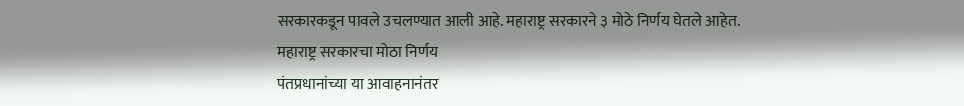सरकारकडून पावले उचलण्यात आली आहे. महाराष्ट्र सरकारने ३ मोठे निर्णय घेतले आहेत.
महाराष्ट्र सरकारचा मोठा निर्णय
पंतप्रधानांच्या या आवाहनानंतर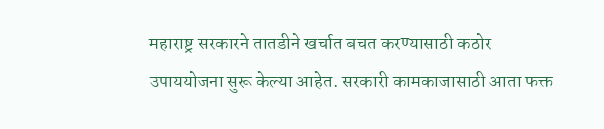महाराष्ट्र सरकारने तातडीने खर्चात बचत करण्यासाठी कठोर उपाययोजना सुरू केल्या आहेत. सरकारी कामकाजासाठी आता फक्त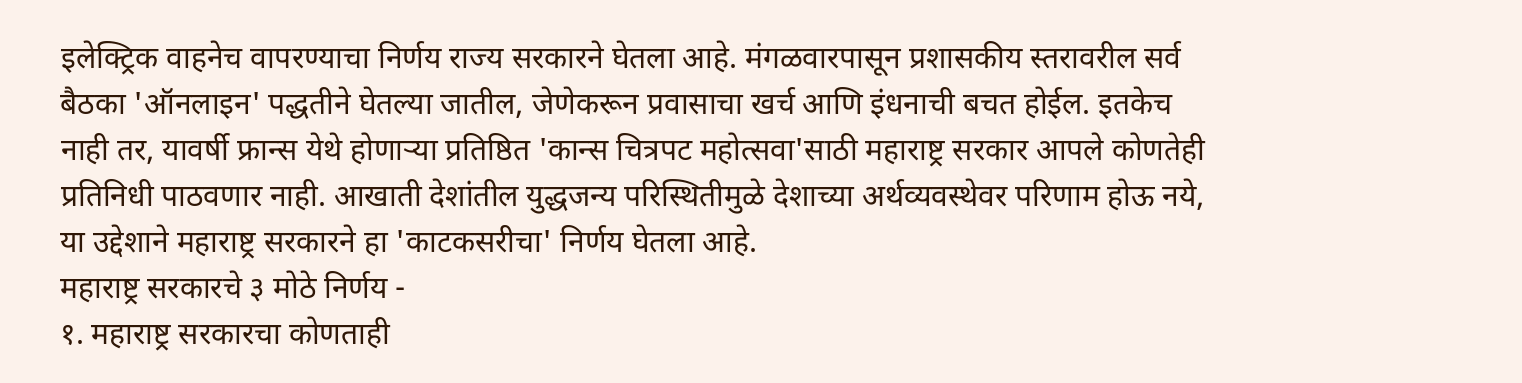इलेक्ट्रिक वाहनेच वापरण्याचा निर्णय राज्य सरकारने घेतला आहे. मंगळवारपासून प्रशासकीय स्तरावरील सर्व बैठका 'ऑनलाइन' पद्धतीने घेतल्या जातील, जेणेकरून प्रवासाचा खर्च आणि इंधनाची बचत होईल. इतकेच नाही तर, यावर्षी फ्रान्स येथे होणाऱ्या प्रतिष्ठित 'कान्स चित्रपट महोत्सवा'साठी महाराष्ट्र सरकार आपले कोणतेही प्रतिनिधी पाठवणार नाही. आखाती देशांतील युद्धजन्य परिस्थितीमुळे देशाच्या अर्थव्यवस्थेवर परिणाम होऊ नये, या उद्देशाने महाराष्ट्र सरकारने हा 'काटकसरीचा' निर्णय घेतला आहे.
महाराष्ट्र सरकारचे ३ मोठे निर्णय -
१. महाराष्ट्र सरकारचा कोणताही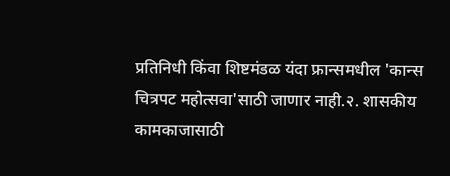प्रतिनिधी किंवा शिष्टमंडळ यंदा फ्रान्समधील 'कान्स चित्रपट महोत्सवा'साठी जाणार नाही.२. शासकीय कामकाजासाठी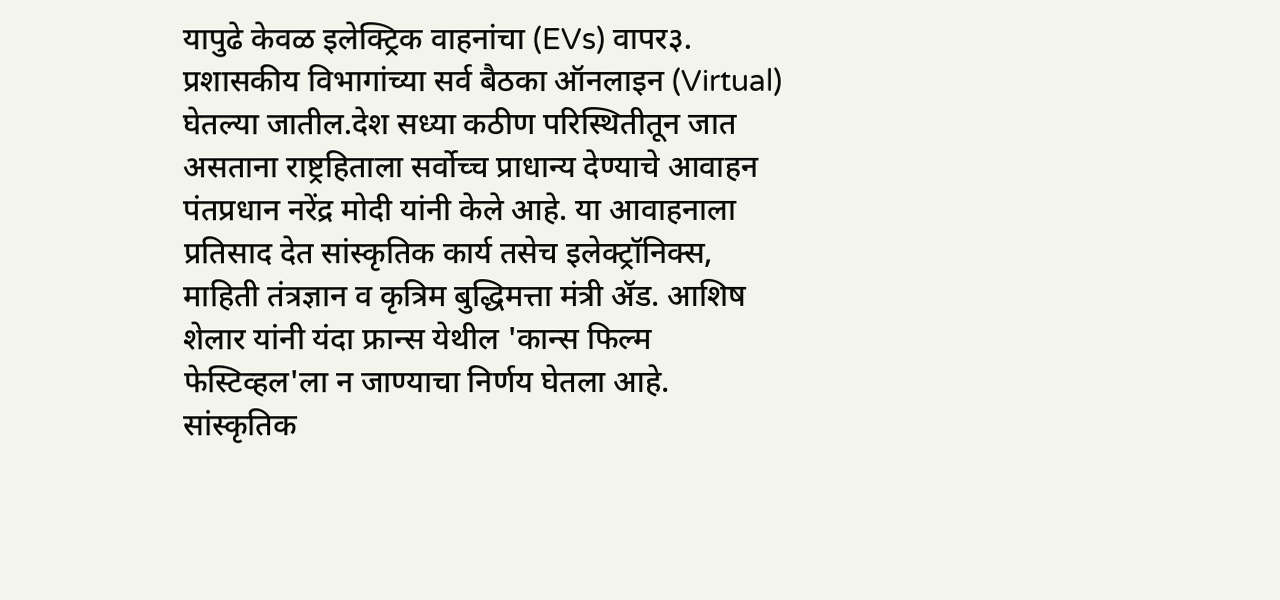यापुढे केवळ इलेक्ट्रिक वाहनांचा (EVs) वापर३. प्रशासकीय विभागांच्या सर्व बैठका ऑनलाइन (Virtual) घेतल्या जातील.देश सध्या कठीण परिस्थितीतून जात असताना राष्ट्रहिताला सर्वोच्च प्राधान्य देण्याचे आवाहन पंतप्रधान नरेंद्र मोदी यांनी केले आहे. या आवाहनाला प्रतिसाद देत सांस्कृतिक कार्य तसेच इलेक्ट्रॉनिक्स, माहिती तंत्रज्ञान व कृत्रिम बुद्धिमत्ता मंत्री ॲड. आशिष शेलार यांनी यंदा फ्रान्स येथील 'कान्स फिल्म फेस्टिव्हल'ला न जाण्याचा निर्णय घेतला आहे. सांस्कृतिक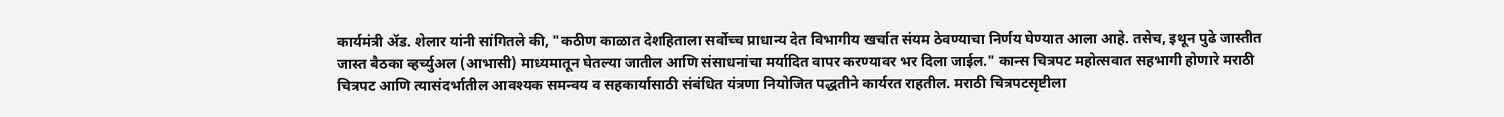कार्यमंत्री ॲड. शेलार यांनी सांगितले की, "कठीण काळात देशहिताला सर्वोच्च प्राधान्य देत विभागीय खर्चात संयम ठेवण्याचा निर्णय घेण्यात आला आहे. तसेच, इथून पुढे जास्तीत जास्त बैठका व्हर्च्युअल (आभासी) माध्यमातून घेतल्या जातील आणि संसाधनांचा मर्यादित वापर करण्यावर भर दिला जाईल." कान्स चित्रपट महोत्सवात सहभागी होणारे मराठी चित्रपट आणि त्यासंदर्भातील आवश्यक समन्वय व सहकार्यासाठी संबंधित यंत्रणा नियोजित पद्धतीने कार्यरत राहतील. मराठी चित्रपटसृष्टीला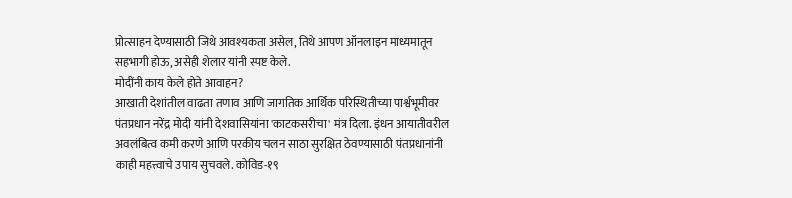प्रोत्साहन देण्यासाठी जिथे आवश्यकता असेल, तिथे आपण ऑनलाइन माध्यमातून सहभागी होऊ, असेही शेलार यांनी स्पष्ट केले.
मोदींनी काय केले होते आवाहन?
आखाती देशांतील वाढता तणाव आणि जागतिक आर्थिक परिस्थितीच्या पार्श्वभूमीवर पंतप्रधान नरेंद्र मोदी यांनी देशवासियांना 'काटकसरीचा' मंत्र दिला. इंधन आयातीवरील अवलंबित्व कमी करणे आणि परकीय चलन साठा सुरक्षित ठेवण्यासाठी पंतप्रधानांनी काही महत्त्वाचे उपाय सुचवले. कोविड-१९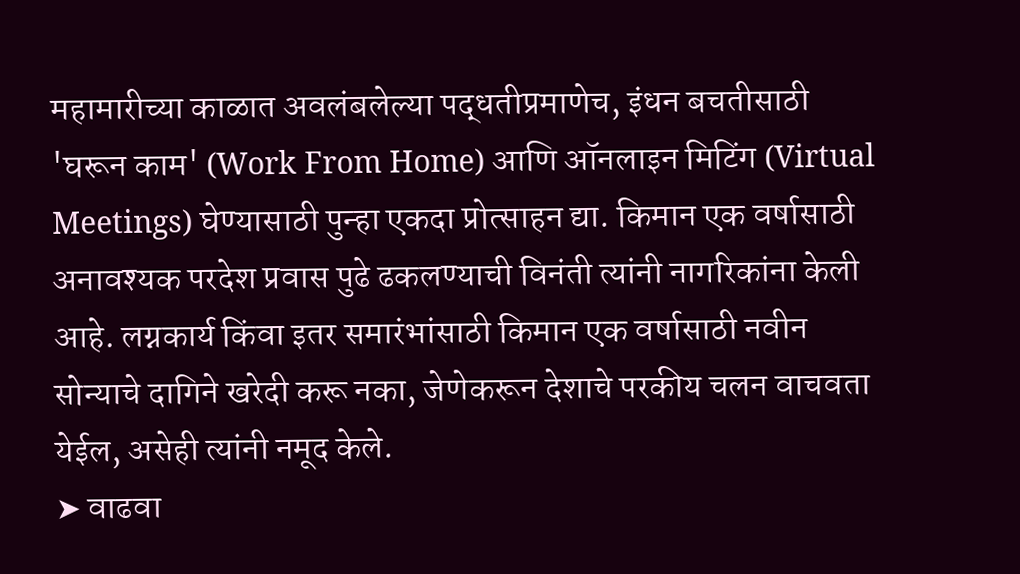महामारीच्या काळात अवलंबलेल्या पद्धतीप्रमाणेच, इंधन बचतीसाठी 'घरून काम' (Work From Home) आणि ऑनलाइन मिटिंग (Virtual Meetings) घेण्यासाठी पुन्हा एकदा प्रोत्साहन द्या. किमान एक वर्षासाठी अनावश्यक परदेश प्रवास पुढे ढकलण्याची विनंती त्यांनी नागरिकांना केली आहे. लग्नकार्य किंवा इतर समारंभांसाठी किमान एक वर्षासाठी नवीन सोन्याचे दागिने खरेदी करू नका, जेणेकरून देशाचे परकीय चलन वाचवता येईल, असेही त्यांनी नमूद केले.
➤ वाढवा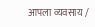आपला व्यवसाय /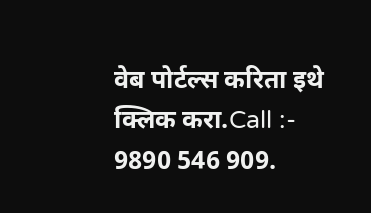वेब पोर्टल्स करिता इथे क्लिक करा.Call :- 9890 546 909.